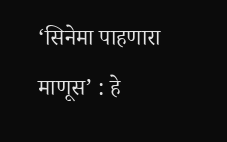‘सिनेमा पाहणारा माणूस’ : हे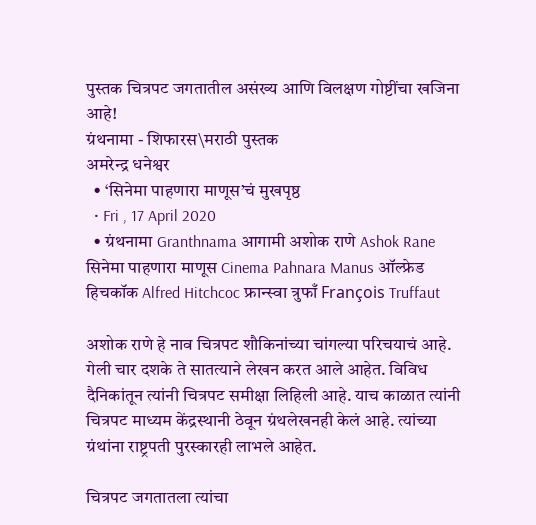पुस्तक चित्रपट जगतातील असंख्य आणि विलक्षण गोष्टींचा खजिना आहे!
ग्रंथनामा - शिफारस\मराठी पुस्तक
अमरेन्द्र धनेश्वर
  • ‘सिनेमा पाहणारा माणूस’चं मुखपृष्ठ
  • Fri , 17 April 2020
  • ग्रंथनामा Granthnama आगामी अशोक राणे Ashok Rane सिनेमा पाहणारा माणूस Cinema Pahnara Manus ऑल्फ्रेड हिचकॉक Alfred Hitchcoc फ्रान्स्वा त्रुफाँ François Truffaut

अशोक राणे हे नाव चित्रपट शौकिनांच्या चांगल्या परिचयाचं आहे. गेली चार दशके ते सातत्याने लेखन करत आले आहेत. विविध दैनिकांतून त्यांनी चित्रपट समीक्षा लिहिली आहे. याच काळात त्यांनी चित्रपट माध्यम केंद्रस्थानी ठेवून ग्रंथलेखनही केलं आहे. त्यांच्या ग्रंथांना राष्ट्रपती पुरस्कारही लाभले आहेत.

चित्रपट जगतातला त्यांचा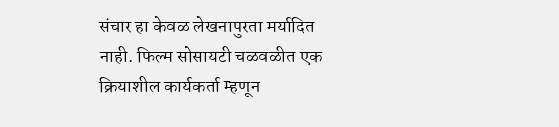संचार हा केवळ लेखनापुरता मर्यादित नाही. फिल्म सोसायटी चळवळीत एक क्रियाशील कार्यकर्ता म्हणून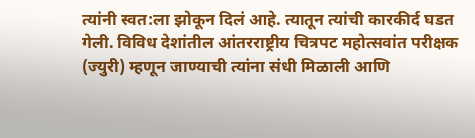त्यांनी स्वत:ला झोकून दिलं आहे. त्यातून त्यांची कारकीर्द घडत गेली. विविध देशांतील आंतरराष्ट्रीय चित्रपट महोत्सवांत परीक्षक (ज्युरी) म्हणून जाण्याची त्यांना संधी मिळाली आणि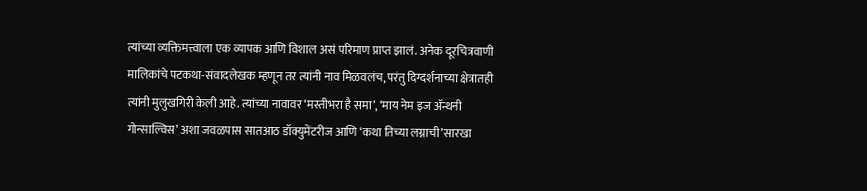त्यांच्या व्यक्तिमत्त्वाला एक व्यापक आणि विशाल असं परिमाण प्राप्त झालं. अनेक दूरचित्रवाणी मालिकांचे पटकथा-संवादलेखक म्हणून तर त्यांनी नाव मिळवलंच, परंतु दिग्दर्शनाच्या क्षेत्रातही त्यांनी मुलुखगिरी केली आहे. त्यांच्या नावावर ‘मस्तीभरा है समा’, ‘माय नेम इज अ‍ॅन्थनी गोन्साल्विस’ अशा जवळपास सातआठ डॉक्युमेंटरीज आणि ‘कथा तिच्या लग्नाची’सारखा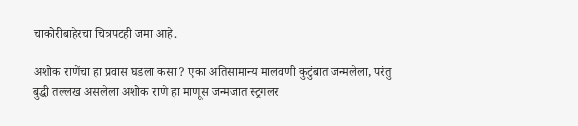चाकोरीबाहेरचा चित्रपटही जमा आहे.

अशोक राणेंचा हा प्रवास घडला कसा? एका अतिसामान्य मालवणी कुटुंबात जन्मलेला, परंतु बुद्धी तल्लख असलेला अशोक राणे हा माणूस जन्मजात स्ट्रगलर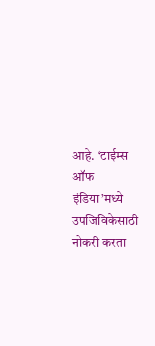आहे. ‘टाईम्स ऑफ इंडिया’मध्ये उपजिविकेसाठी नोकरी करता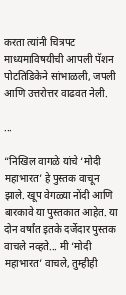करता त्यांनी चित्रपट माध्यमाविषयीची आपली पॅशन पोटतिडिकेने सांभाळली, जपली आणि उत्तरोत्तर वाढवत नेली.

...

“निखिल वागळे यांचे ‘मोदी महाभारत’ हे पुस्तक वाचून झाले. खूप वेगळ्या नोंदी आणि बारकावे या पुस्तकात आहेत. या दोन वर्षांत इतके दर्जेदार पुस्तक वाचले नव्हते... मी ‘मोदी महाभारत’ वाचले, तुम्हीही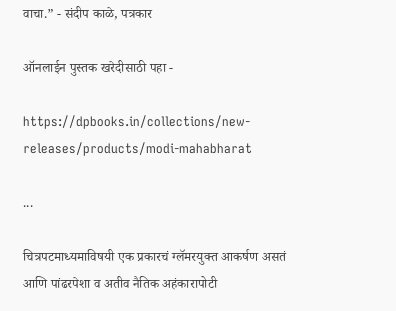वाचा.” - संदीप काळे, पत्रकार

ऑनलाईन पुस्तक खरेदीसाठी पहा -

https://dpbooks.in/collections/new-releases/products/modi-mahabharat

...

चित्रपटमाध्यमाविषयी एक प्रकारचं ग्लॅमरयुक्त आकर्षण असतं आणि पांढरपेशा व अतीव नैतिक अहंकारापोटी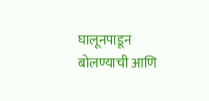घालूनपाडून बोलण्याची आणि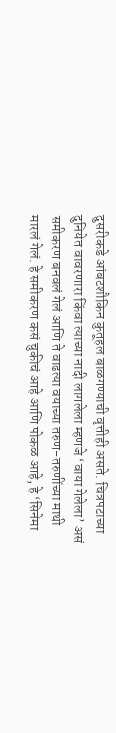दुसरीकडे आंबटशौकिन कुतूहल बाळगण्याची वृत्तीही असते. चित्रपटाच्या दुनियेत वावरणारा किंवा त्याच्या नादी लागलेला म्हणजे ‘वाया गेलेला’ असं समीकरण बनवलं गेलं आणि ते वाढत्या वयाच्या तरुण-तरुणींच्या माथी मारलं गेलं. हे समीकरण कसं चुकीचं आहे आणि पोकळ आहे, हे ‘सिनेमा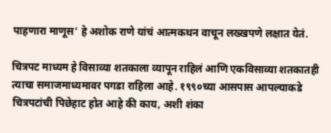पाहणारा माणूस’ हे अशोक राणे यांचं आत्मकथन वाचून लख्खपणे लक्षात येतं.

चित्रपट माध्यम हे विसाव्या शतकाला व्यापून राहिलं आणि एकविसाव्या शतकातही त्याचा समाजमाध्यमावर पगडा राहिला आहे. १९९०च्या आसपास आपल्याकडे चित्रपटांची पिछेहाट होत आहे की काय, अशी शंका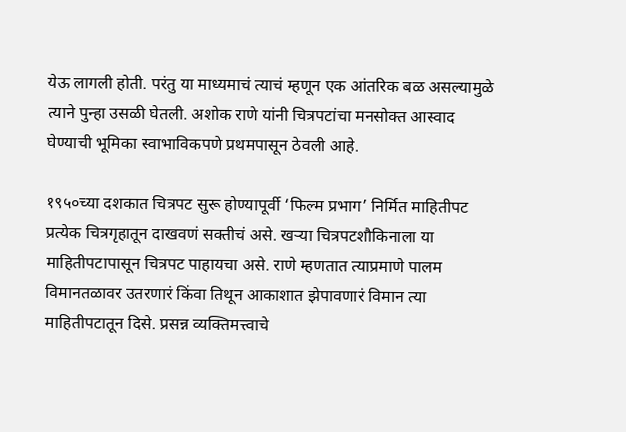येऊ लागली होती. परंतु या माध्यमाचं त्याचं म्हणून एक आंतरिक बळ असल्यामुळे त्याने पुन्हा उसळी घेतली. अशोक राणे यांनी चित्रपटांचा मनसोक्त आस्वाद घेण्याची भूमिका स्वाभाविकपणे प्रथमपासून ठेवली आहे.

१९५०च्या दशकात चित्रपट सुरू होण्यापूर्वी ‘फिल्म प्रभाग’ निर्मित माहितीपट प्रत्येक चित्रगृहातून दाखवणं सक्तीचं असे. खऱ्या चित्रपटशौकिनाला या माहितीपटापासून चित्रपट पाहायचा असे. राणे म्हणतात त्याप्रमाणे पालम विमानतळावर उतरणारं किंवा तिथून आकाशात झेपावणारं विमान त्या माहितीपटातून दिसे. प्रसन्न व्यक्तिमत्त्वाचे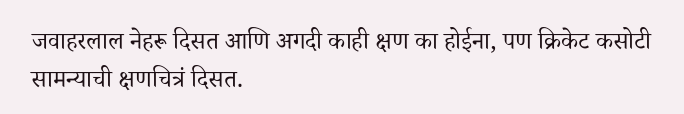जवाहरलाल नेहरू दिसत आणि अगदी काही क्षण का होईना, पण क्रिकेट कसोटी सामन्याची क्षणचित्रं दिसत.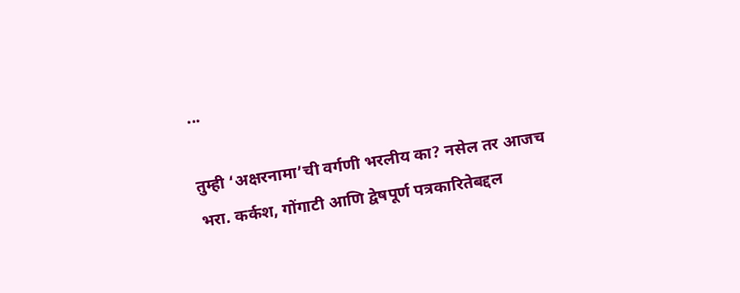...

तुम्ही ‘अक्षरनामा’ची वर्गणी भरलीय का? नसेल तर आजच भरा. कर्कश, गोंगाटी आणि द्वेषपूर्ण पत्रकारितेबद्दल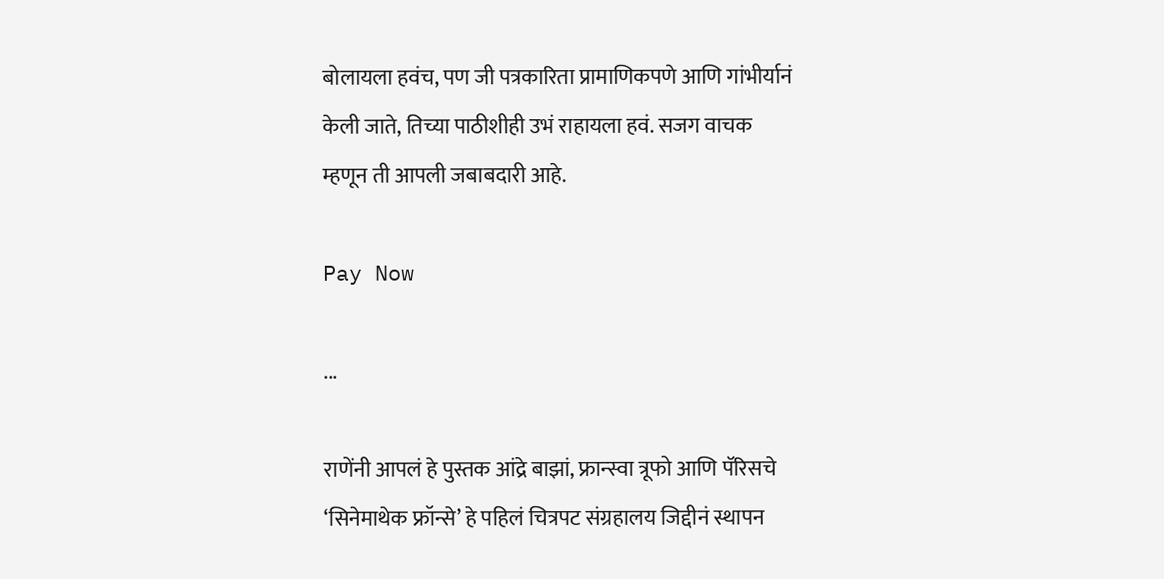बोलायला हवंच, पण जी पत्रकारिता प्रामाणिकपणे आणि गांभीर्यानं केली जाते, तिच्या पाठीशीही उभं राहायला हवं. सजग वाचक म्हणून ती आपली जबाबदारी आहे.

Pay Now

...

राणेंनी आपलं हे पुस्तक आंद्रे बाझां, फ्रान्स्वा त्रूफो आणि पॅरिसचे ‘सिनेमाथेक फ्रॉन्से’ हे पहिलं चित्रपट संग्रहालय जिद्दीनं स्थापन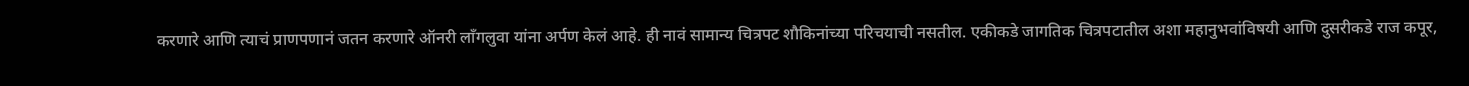करणारे आणि त्याचं प्राणपणानं जतन करणारे ऑनरी लाँगलुवा यांना अर्पण केलं आहे. ही नावं सामान्य चित्रपट शौकिनांच्या परिचयाची नसतील. एकीकडे जागतिक चित्रपटातील अशा महानुभवांविषयी आणि दुसरीकडे राज कपूर,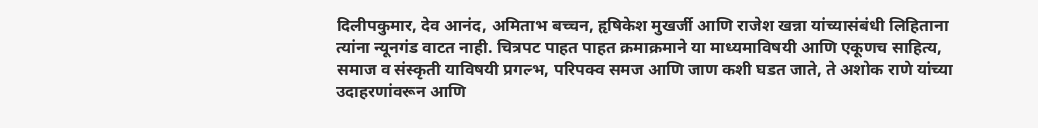दिलीपकुमार, देव आनंद, अमिताभ बच्चन, हृषिकेश मुखर्जी आणि राजेश खन्ना यांच्यासंबंधी लिहिताना त्यांना न्यूनगंड वाटत नाही. चित्रपट पाहत पाहत क्रमाक्रमाने या माध्यमाविषयी आणि एकूणच साहित्य, समाज व संस्कृती याविषयी प्रगल्भ, परिपक्व समज आणि जाण कशी घडत जाते, ते अशोक राणे यांच्या उदाहरणांवरून आणि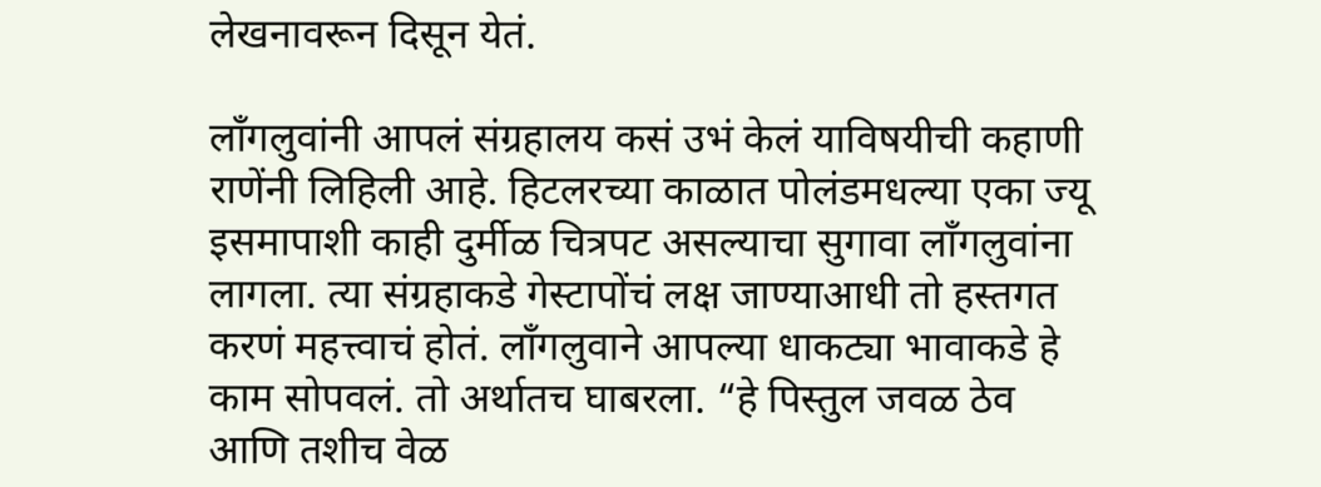लेखनावरून दिसून येतं.

लाँगलुवांनी आपलं संग्रहालय कसं उभं केलं याविषयीची कहाणी राणेंनी लिहिली आहे. हिटलरच्या काळात पोलंडमधल्या एका ज्यू इसमापाशी काही दुर्मीळ चित्रपट असल्याचा सुगावा लाँगलुवांना लागला. त्या संग्रहाकडे गेस्टापोंचं लक्ष जाण्याआधी तो हस्तगत करणं महत्त्वाचं होतं. लाँगलुवाने आपल्या धाकट्या भावाकडे हे काम सोपवलं. तो अर्थातच घाबरला. “हे पिस्तुल जवळ ठेव आणि तशीच वेळ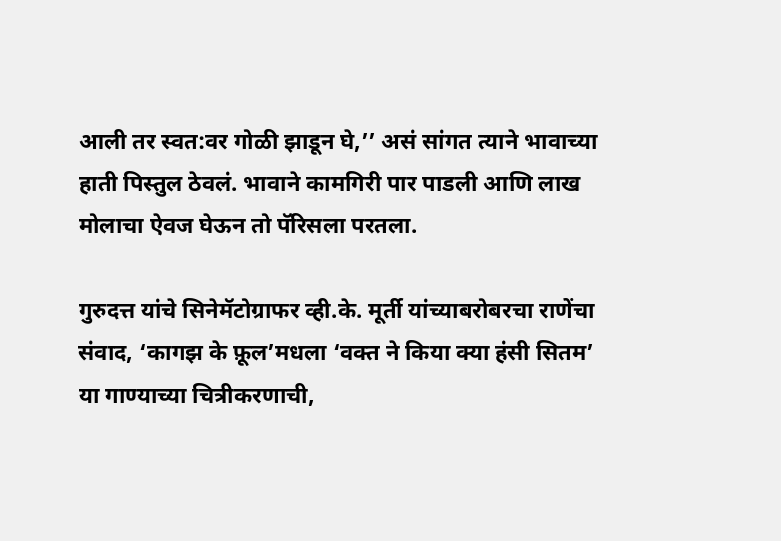आली तर स्वत:वर गोळी झाडून घे,’’ असं सांगत त्याने भावाच्या हाती पिस्तुल ठेवलं. भावाने कामगिरी पार पाडली आणि लाख मोलाचा ऐवज घेऊन तो पॅरिसला परतला.

गुरुदत्त यांचे सिनेमॅटोग्राफर व्ही.के. मूर्ती यांच्याबरोबरचा राणेंचा संवाद, ‘कागझ के फ़ूल’मधला ‘वक्त ने किया क्या हंसी सितम’ या गाण्याच्या चित्रीकरणाची,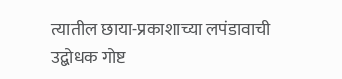त्यातील छाया-प्रकाशाच्या लपंडावाची उद्बोधक गोष्ट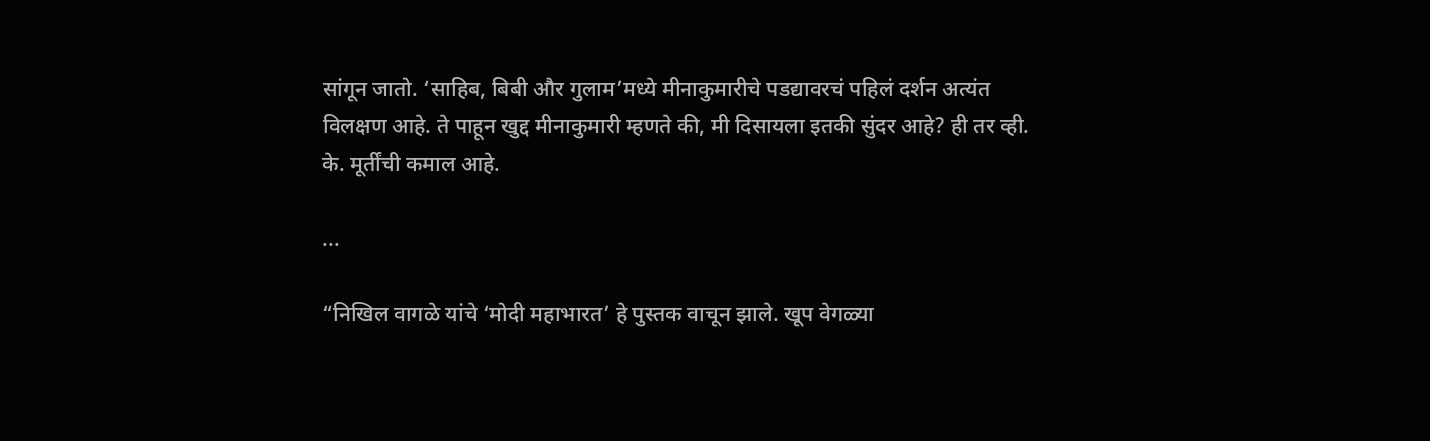सांगून जातो. ‘साहिब, बिबी और गुलाम’मध्ये मीनाकुमारीचे पडद्यावरचं पहिलं दर्शन अत्यंत विलक्षण आहे. ते पाहून खुद्द मीनाकुमारी म्हणते की, मी दिसायला इतकी सुंदर आहे? ही तर व्ही. के. मूर्तींची कमाल आहे.

...

“निखिल वागळे यांचे ‘मोदी महाभारत’ हे पुस्तक वाचून झाले. खूप वेगळ्या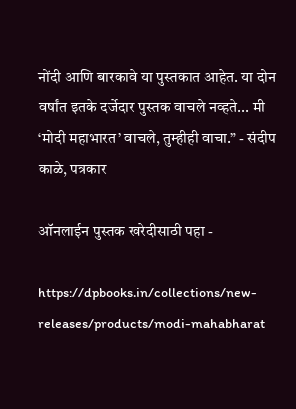नोंदी आणि बारकावे या पुस्तकात आहेत. या दोन वर्षांत इतके दर्जेदार पुस्तक वाचले नव्हते... मी ‘मोदी महाभारत’ वाचले, तुम्हीही वाचा.” - संदीप काळे, पत्रकार

ऑनलाईन पुस्तक खरेदीसाठी पहा -

https://dpbooks.in/collections/new-releases/products/modi-mahabharat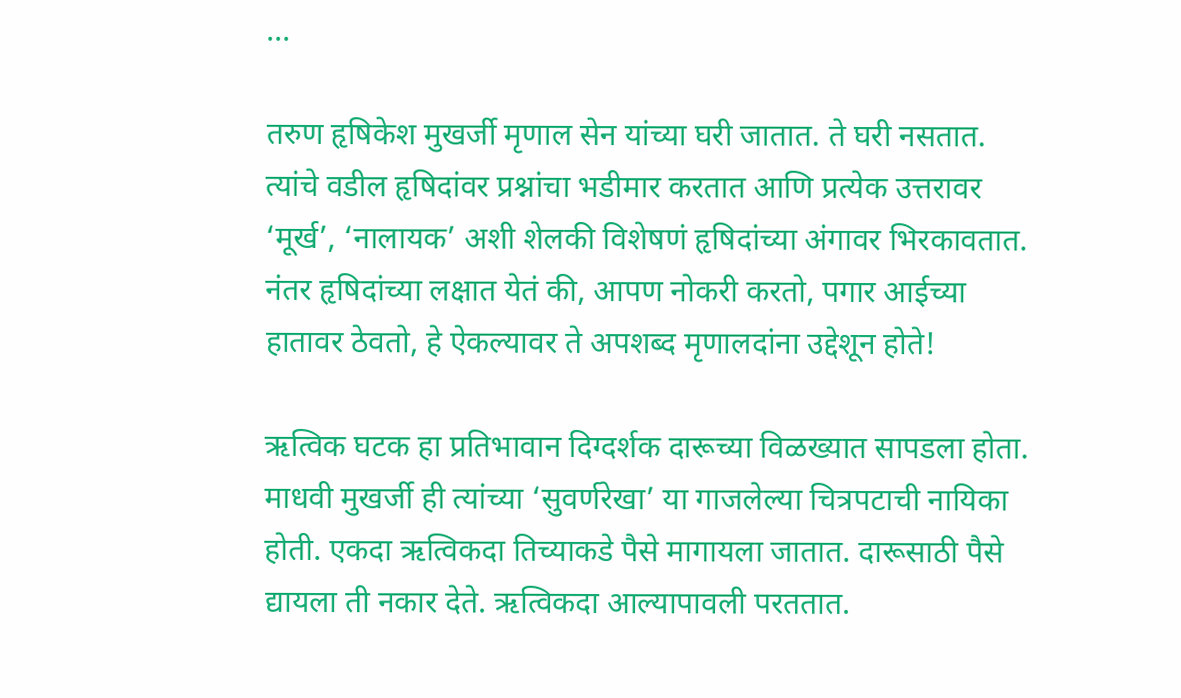...

तरुण हृषिकेश मुखर्जी मृणाल सेन यांच्या घरी जातात. ते घरी नसतात. त्यांचे वडील हृषिदांवर प्रश्नांचा भडीमार करतात आणि प्रत्येक उत्तरावर ‘मूर्ख’, ‘नालायक’ अशी शेलकी विशेषणं हृषिदांच्या अंगावर भिरकावतात. नंतर हृषिदांच्या लक्षात येतं की, आपण नोकरी करतो, पगार आईच्या हातावर ठेवतो, हे ऐकल्यावर ते अपशब्द मृणालदांना उद्देशून होते!

ऋत्विक घटक हा प्रतिभावान दिग्दर्शक दारूच्या विळख्यात सापडला होता. माधवी मुखर्जी ही त्यांच्या ‘सुवर्णरेखा’ या गाजलेल्या चित्रपटाची नायिका होती. एकदा ऋत्विकदा तिच्याकडे पैसे मागायला जातात. दारूसाठी पैसे द्यायला ती नकार देते. ऋत्विकदा आल्यापावली परततात.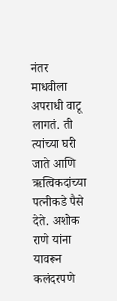नंतर माधवीला अपराधी वाटू लागतं. ती त्यांच्या घरी जाते आणि ऋत्विकदांच्या पत्नीकडे पैसे देते. अशोक राणे यांना यावरून कलंदरपणे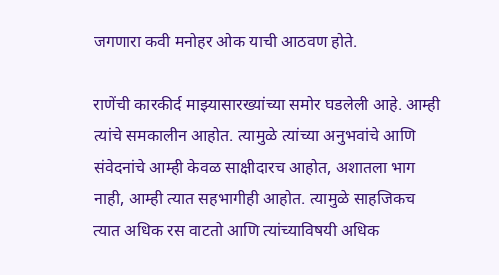जगणारा कवी मनोहर ओक याची आठवण होते.

राणेंची कारकीर्द माझ्यासारख्यांच्या समोर घडलेली आहे. आम्ही त्यांचे समकालीन आहोत. त्यामुळे त्यांच्या अनुभवांचे आणि संवेदनांचे आम्ही केवळ साक्षीदारच आहोत, अशातला भाग नाही, आम्ही त्यात सहभागीही आहोत. त्यामुळे साहजिकच त्यात अधिक रस वाटतो आणि त्यांच्याविषयी अधिक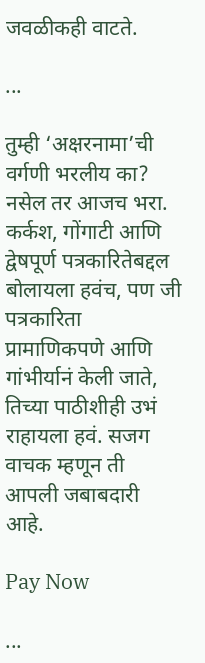जवळीकही वाटते.

...

तुम्ही ‘अक्षरनामा’ची वर्गणी भरलीय का? नसेल तर आजच भरा. कर्कश, गोंगाटी आणि द्वेषपूर्ण पत्रकारितेबद्दल बोलायला हवंच, पण जी पत्रकारिता प्रामाणिकपणे आणि गांभीर्यानं केली जाते, तिच्या पाठीशीही उभं राहायला हवं. सजग वाचक म्हणून ती आपली जबाबदारी आहे.

Pay Now

...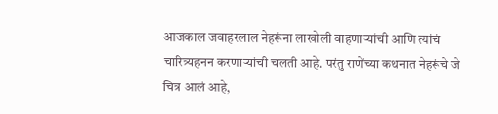आजकाल जवाहरलाल नेहरूंना लाखोली वाहणाऱ्यांची आणि त्यांचं चारित्र्यहनन करणाऱ्यांची चलती आहे. परंतु राणेंच्या कथनात नेहरूंचे जे चित्र आलं आहे,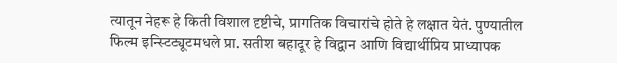त्यातून नेहरू हे किती विशाल दृष्टीचे, प्रागतिक विचारांचे होते हे लक्षात येतं. पुण्यातील फिल्म इन्स्टिट्यूटमधले प्रा. सतीश बहादूर हे विद्वान आणि विद्यार्थीप्रिय प्राध्यापक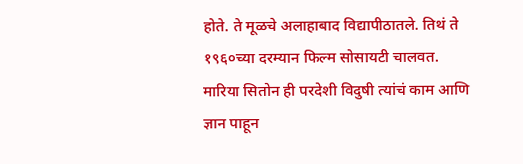होते. ते मूळचे अलाहाबाद विद्यापीठातले. तिथं ते १९६०च्या दरम्यान फिल्म सोसायटी चालवत. मारिया सितोन ही परदेशी विदुषी त्यांचं काम आणि ज्ञान पाहून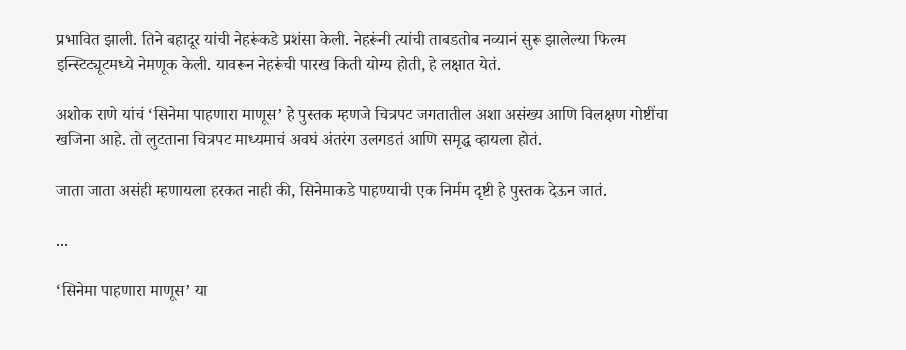प्रभावित झाली. तिने बहादूर यांची नेहरूंकडे प्रशंसा केली. नेहरूंनी त्यांची ताबडतोब नव्यानं सुरू झालेल्या फिल्म इन्स्टिट्यूटमध्ये नेमणूक केली. यावरून नेहरूंची पारख किती योग्य होती, हे लक्षात येतं.

अशोक राणे यांचं ‘सिनेमा पाहणारा माणूस’ हे पुस्तक म्हणजे चित्रपट जगतातील अशा असंख्य आणि विलक्षण गोष्टींचा खजिना आहे. तो लुटताना चित्रपट माध्यमाचं अवघं अंतरंग उलगडतं आणि समृद्ध व्हायला होतं.

जाता जाता असंही म्हणायला हरकत नाही की, सिनेमाकडे पाहण्याची एक निर्मम दृष्टी हे पुस्तक देऊन जातं.

...

‘सिनेमा पाहणारा माणूस’ या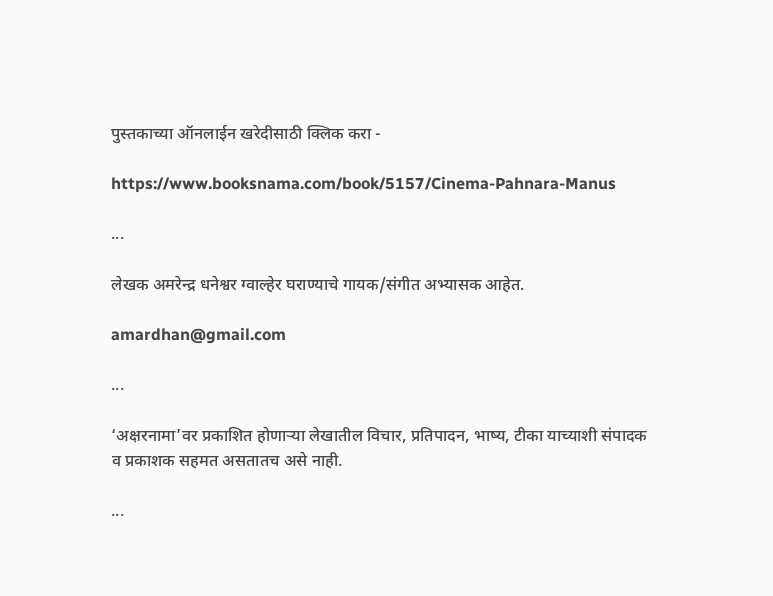पुस्तकाच्या ऑनलाईन खरेदीसाठी क्लिक करा -

https://www.booksnama.com/book/5157/Cinema-Pahnara-Manus

...

लेखक अमरेन्द्र धनेश्वर ग्वाल्हेर घराण्याचे गायक/संगीत अभ्यासक आहेत.

amardhan@gmail.com

...

‘अक्षरनामा’वर प्रकाशित होणाऱ्या लेखातील विचार, प्रतिपादन, भाष्य, टीका याच्याशी संपादक व प्रकाशक सहमत असतातच असे नाही.

...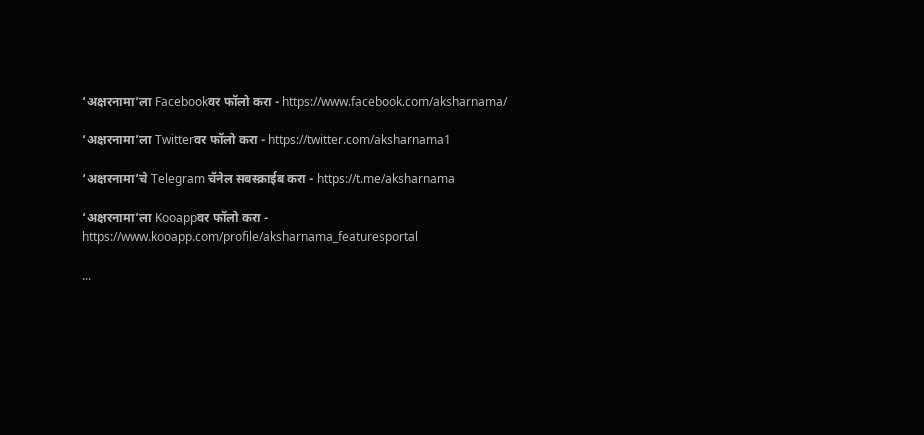‘अक्षरनामा’ला Facebookवर फॉलो करा - https://www.facebook.com/aksharnama/

‘अक्षरनामा’ला Twitterवर फॉलो करा - https://twitter.com/aksharnama1

‘अक्षरनामा’चे Telegram चॅनेल सबस्क्राईब करा - https://t.me/aksharnama

‘अक्षरनामा’ला Kooappवर फॉलो करा -  https://www.kooapp.com/profile/aksharnama_featuresportal

...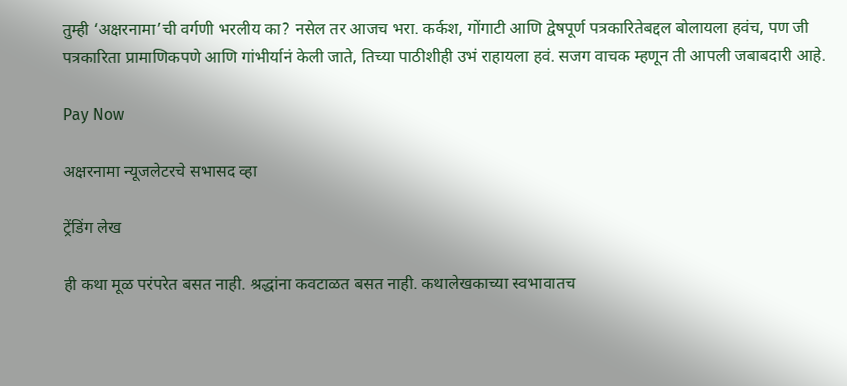तुम्ही ‘अक्षरनामा’ची वर्गणी भरलीय का? नसेल तर आजच भरा. कर्कश, गोंगाटी आणि द्वेषपूर्ण पत्रकारितेबद्दल बोलायला हवंच, पण जी पत्रकारिता प्रामाणिकपणे आणि गांभीर्यानं केली जाते, तिच्या पाठीशीही उभं राहायला हवं. सजग वाचक म्हणून ती आपली जबाबदारी आहे.

Pay Now

अक्षरनामा न्यूजलेटरचे सभासद व्हा

ट्रेंडिंग लेख

ही कथा मूळ परंपरेत बसत नाही. श्रद्धांना कवटाळत बसत नाही. कथालेखकाच्या स्वभावातच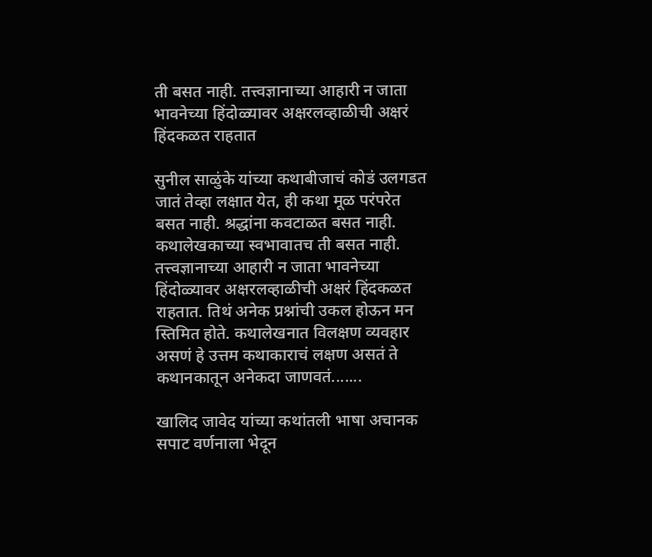ती बसत नाही. तत्त्वज्ञानाच्या आहारी न जाता भावनेच्या हिंदोळ्यावर अक्षरलव्हाळीची अक्षरं हिंदकळत राहतात

सुनील साळुंके यांच्या कथाबीजाचं कोडं उलगडत जातं तेव्हा लक्षात येत, ही कथा मूळ परंपरेत बसत नाही. श्रद्धांना कवटाळत बसत नाही. कथालेखकाच्या स्वभावातच ती बसत नाही. तत्त्वज्ञानाच्या आहारी न जाता भावनेच्या हिंदोळ्यावर अक्षरलव्हाळीची अक्षरं हिंदकळत राहतात. तिथं अनेक प्रश्नांची उकल होऊन मन स्तिमित होते. कथालेखनात विलक्षण व्यवहार असणं हे उत्तम कथाकाराचं लक्षण असतं ते कथानकातून अनेकदा जाणवतं.......

खालिद जावेद यांच्या कथांतली भाषा अचानक सपाट वर्णनाला भेदून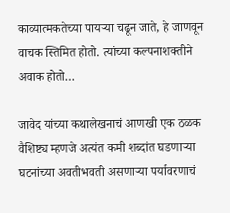काव्यात्मकतेच्या पायऱ्या चढून जाते, हे जाणवून वाचक स्तिमित होतो. त्यांच्या कल्पनाशक्तीने अवाक होतो…

जावेद यांच्या कथालेखनाचं आणखी एक ठळक वैशिष्ट्य म्हणजे अत्यंत कमी शब्दांत घडणाऱ्या घटनांच्या अवतीभवती असणाऱ्या पर्यावरणाचं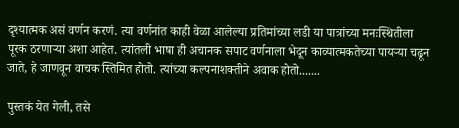दृश्यात्मक असं वर्णन करणं. त्या वर्णनांत काही वेळा आलेल्या प्रतिमांच्या लडी या पात्रांच्या मनःस्थितीला पूरक ठरणाऱ्या अशा आहेत. त्यांतली भाषा ही अचानक सपाट वर्णनाला भेदून काव्यात्मकतेच्या पायऱ्या चढून जाते, हे जाणवून वाचक स्तिमित होतो. त्यांच्या कल्पनाशक्तीने अवाक होतो.......

पुस्तकं येत गेली, तसे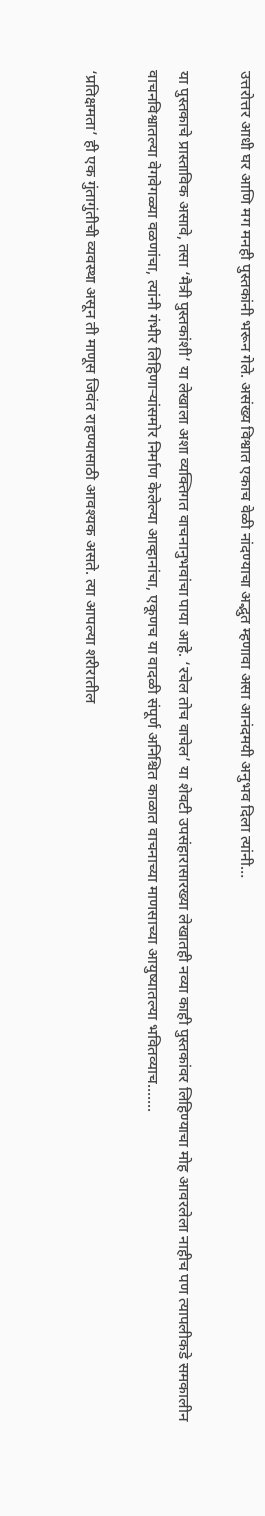उत्तरोत्तर आधी घर आणि मग मनही पुस्तकांनी भरून गेले. असंख्य विश्वात एकाच वेळी नांदण्याचा अद्भुत म्हणावा असा आनंदमयी अनुभव दिला त्यांनी…

या पुस्तकाचे प्रास्ताविक असावे, तसा ‘मैत्री पुस्तकांशी’ या लेखाला अशा व्यक्तिगत वाचनानुभवांचा पाया आहे. ‘रचेल तोच वाचेल’ या शेवटी उपसंहारासारख्या लेखातही नव्या काही पुस्तकांवर लिहिण्याचा मोह आवरलेला नाहीच पण त्यापलीकडे समकालीन वाचनविश्वातल्या वेगवेगळ्या वळणांचा, त्यांनी गंभीर लिहिणाऱ्यांसमोर निर्माण केलेल्या आव्हानांचा, एकूणच या वादळी संपूर्ण अनिश्चित काळात वाचनाच्या माणसाच्या आयुष्यातल्या भवितव्याच.......

‘प्रतिक्षमता’ ही एक गुंतागुंतीची व्यवस्था असून ती माणूस जिवंत राहण्यासाठी आवश्यक असते. त्या आपल्या शरीरातील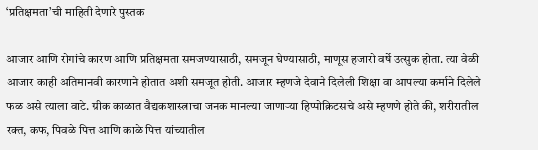‘प्रतिक्षमता’ची माहिती देणारे पुस्तक

आजार आणि रोगांचे कारण आणि प्रतिक्षमता समजण्यासाठी, समजून घेण्यासाठी, माणूस हजारो वर्षे उत्सुक होता. त्या वेळी आजार काही अतिमानवी कारणाने होतात अशी समजूत होती. आजार म्हणजे देवाने दिलेली शिक्षा वा आपल्या कर्माने दिलेले फळ असे त्याला वाटे. ग्रीक काळात वैद्यकशास्त्राचा जनक मानल्या जाणाऱ्या हिप्पोक्रिटसचे असे म्हणणे होते की, शरीरातील रक्त, कफ, पिवळे पित्त आणि काळे पित्त यांच्यातील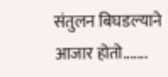संतुलन बिघडल्याने आजार होतो.......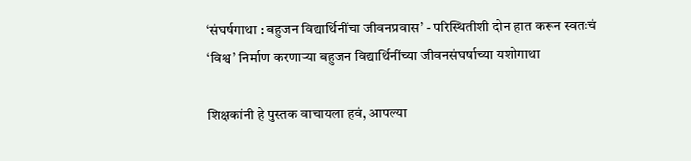‘संघर्षगाथा : बहुजन विद्यार्थिनींचा जीवनप्रवास’ - परिस्थितीशी दोन हात करून स्वतःचं ‘विश्व’ निर्माण करणाऱ्या बहुजन विद्यार्थिनींच्या जीवनसंघर्षाच्या यशोगाथा

शिक्षकांनी हे पुस्तक वाचायला हवं, आपल्या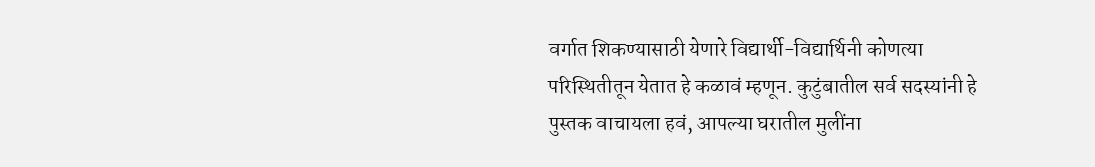वर्गात शिकण्यासाठी येणारे विद्यार्थी-विद्यार्थिनी कोणत्या परिस्थितीतून येतात हे कळावं म्हणून. कुटुंबातील सर्व सदस्यांनी हे पुस्तक वाचायला हवं, आपल्या घरातील मुलींना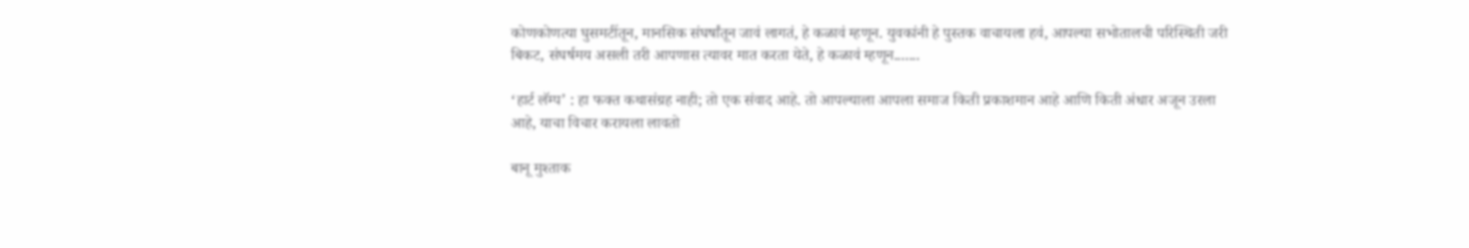कोणकोणत्या घुसमटींतून, मानसिक संघर्षांतून जावं लागतं, हे कळावं म्हणून. युवकांनी हे पुस्तक वाचायला हवं, आपल्या सभोतालची परिस्थिती जरी बिकट, संघर्षमय असली तरी आपणास त्यावर मात करता येते, हे कळावं म्हणून.......

‘हार्ट लॅम्प’ : हा फक्त कथासंग्रह नाही; तो एक संवाद आहे. तो आपल्याला आपला समाज किती प्रकाशमान आहे आणि किती अंधार अजून उरला आहे, याचा विचार करायला लावतो

बानू मुश्ताक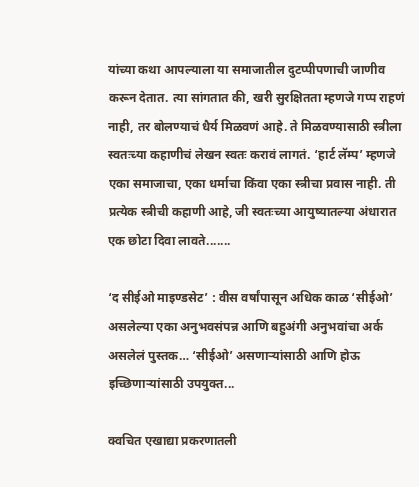यांच्या कथा आपल्याला या समाजातील दुटप्पीपणाची जाणीव करून देतात. त्या सांगतात की, खरी सुरक्षितता म्हणजे गप्प राहणं नाही, तर बोलण्याचं धैर्य मिळवणं आहे. ते मिळवण्यासाठी स्त्रीला स्वतःच्या कहाणीचं लेखन स्वतः करावं लागतं. ‘हार्ट लॅम्प’ म्हणजे एका समाजाचा, एका धर्माचा किंवा एका स्त्रीचा प्रवास नाही. ती प्रत्येक स्त्रीची कहाणी आहे, जी स्वतःच्या आयुष्यातल्या अंधारात एक छोटा दिवा लावते.......

‘द सीईओ माइण्डसेट’ : वीस वर्षांपासून अधिक काळ ‘सीईओ’ असलेल्या एका अनुभवसंपन्न आणि बहुअंगी अनुभवांचा अर्क असलेलं पुस्तक… ‘सीईओ’ असणाऱ्यांसाठी आणि होऊ इच्छिणाऱ्यांसाठी उपयुक्त...

क्वचित एखाद्या प्रकरणातली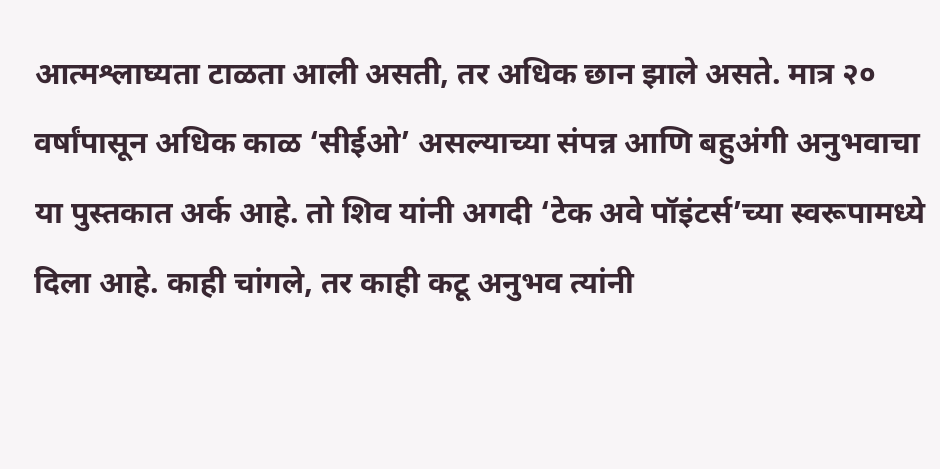आत्मश्लाघ्यता टाळता आली असती, तर अधिक छान झाले असते. मात्र २० वर्षांपासून अधिक काळ ‘सीईओ’ असल्याच्या संपन्न आणि बहुअंगी अनुभवाचा या पुस्तकात अर्क आहे. तो शिव यांनी अगदी ‘टेक अवे पॉइंटर्स’च्या स्वरूपामध्ये दिला आहे. काही चांगले, तर काही कटू अनुभव त्यांनी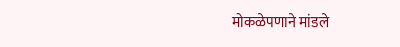मोकळेपणाने मांडले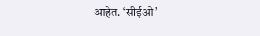आहेत. ‘सीईओ’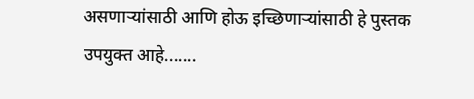असणाऱ्यांसाठी आणि होऊ इच्छिणाऱ्यांसाठी हे पुस्तक उपयुक्त आहे.......